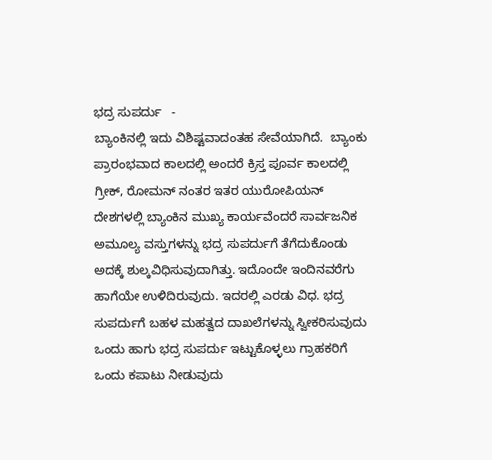ಭದ್ರ ಸುಪರ್ದು   -
ಬ್ಯಾಂಕಿನಲ್ಲಿ ಇದು ವಿಶಿಷ್ಟವಾದಂತಹ ಸೇವೆಯಾಗಿದೆ.  ಬ್ಯಾಂಕು ಪ್ರಾರಂಭವಾದ ಕಾಲದಲ್ಲಿ ಅಂದರೆ ಕ್ರಿಸ್ತ ಪೂರ್ವ ಕಾಲದಲ್ಲಿ ಗ್ರೀಕ್, ರೋಮನ್ ನಂತರ ಇತರ ಯುರೋಪಿಯನ್ ದೇಶಗಳಲ್ಲಿ ಬ್ಯಾಂಕಿನ ಮುಖ್ಯ ಕಾರ್ಯವೆಂದರೆ ಸಾರ್ವಜನಿಕ ಅಮೂಲ್ಯ ವಸ್ತುಗಳನ್ನು ಭದ್ರ ಸುಪರ್ದುಗೆ ತೆಗೆದುಕೊಂಡು ಅದಕ್ಕೆ ಶುಲ್ಕವಿಧಿಸುವುದಾಗಿತ್ತು. ಇದೊಂದೇ ಇಂದಿನವರೆಗು ಹಾಗೆಯೇ ಉಳಿದಿರುವುದು. ಇದರಲ್ಲಿ ಎರಡು ವಿಧ. ಭದ್ರ ಸುಪರ್ದುಗೆ ಬಹಳ ಮಹತ್ವದ ದಾಖಲೆಗಳನ್ನು ಸ್ವೀಕರಿಸುವುದು ಒಂದು ಹಾಗು ಭದ್ರ ಸುಪರ್ದು ಇಟ್ಟುಕೊಳ್ಳಲು ಗ್ರಾಹಕರಿಗೆ ಒಂದು ಕಪಾಟು ನೀಡುವುದು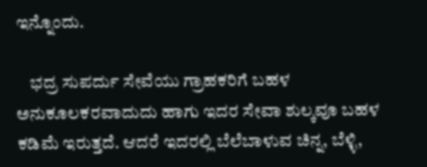ಇನ್ನೊಂದು.

    ಭದ್ರ ಸುಪರ್ದು ಸೇವೆಯು ಗ್ರಾಹಕರಿಗೆ ಬಹಳ ಅನುಕೂಲಕರವಾದುದು ಹಾಗು ಇದರ ಸೇವಾ ಶುಲ್ಕವೂ ಬಹಳ ಕಡಿಮೆ ಇರುತ್ತದೆ. ಆದರೆ ಇದರಲ್ಲಿ ಬೆಲೆಬಾಳುವ ಚಿನ್ನ, ಬೆಳ್ಳಿ,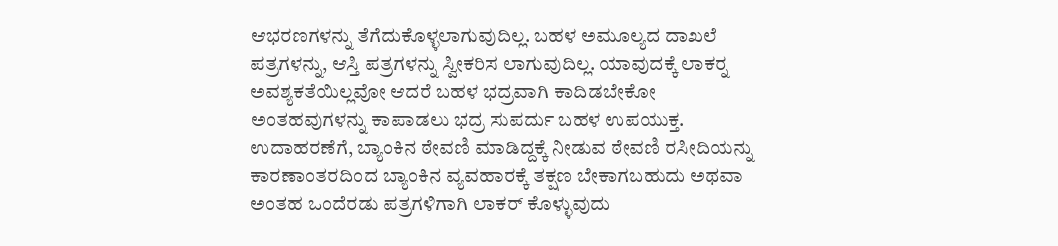ಆಭರಣಗಳನ್ನು ತೆಗೆದುಕೊಳ್ಳಲಾಗುವುದಿಲ್ಲ. ಬಹಳ ಅಮೂಲ್ಯದ ದಾಖಲೆ ಪತ್ರಗಳನ್ನು, ಆಸ್ತಿ ಪತ್ರಗಳನ್ನು ಸ್ವೀಕರಿಸ ಲಾಗುವುದಿಲ್ಲ. ಯಾವುದಕ್ಕೆ ಲಾಕರ್‍ನ ಅವಶ್ಯಕತೆಯಿಲ್ಲವೋ ಆದರೆ ಬಹಳ ಭದ್ರವಾಗಿ ಕಾದಿಡಬೇಕೋ ಅಂತಹವುಗಳನ್ನು ಕಾಪಾಡಲು ಭದ್ರ ಸುಪರ್ದು ಬಹಳ ಉಪಯುಕ್ತ. ಉದಾಹರಣೆಗೆ, ಬ್ಯಾಂಕಿನ ಠೇವಣಿ ಮಾಡಿದ್ದಕ್ಕೆ ನೀಡುವ ಠೇವಣಿ ರಸೀದಿಯನ್ನು ಕಾರಣಾಂತರದಿಂದ ಬ್ಯಾಂಕಿನ ವ್ಯವಹಾರಕ್ಕೆ ತಕ್ಷಣ ಬೇಕಾಗಬಹುದು ಅಥವಾ ಅಂತಹ ಒಂದೆರಡು ಪತ್ರಗಳಿಗಾಗಿ ಲಾಕರ್ ಕೊಳ್ಳುವುದು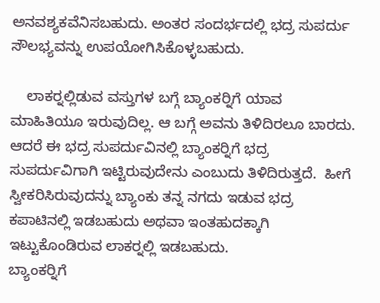ಅನವಶ್ಯಕವೆನಿಸಬಹುದು. ಅಂತರ ಸಂದರ್ಭದಲ್ಲಿ ಭದ್ರ ಸುಪರ್ದು ಸೌಲಭ್ಯವನ್ನು ಉಪಯೋಗಿಸಿಕೊಳ್ಳಬಹುದು.

    ಲಾಕರ್‍ನಲ್ಲಿಡುವ ವಸ್ತುಗಳ ಬಗ್ಗೆ ಬ್ಯಾಂಕರ್‍ನಿಗೆ ಯಾವ ಮಾಹಿತಿಯೂ ಇರುವುದಿಲ್ಲ. ಆ ಬಗ್ಗೆ ಅವನು ತಿಳಿದಿರಲೂ ಬಾರದು. ಆದರೆ ಈ ಭದ್ರ ಸುಪರ್ದುವಿನಲ್ಲಿ ಬ್ಯಾಂಕರ್‍ನಿಗೆ ಭದ್ರ ಸುಪರ್ದುವಿಗಾಗಿ ಇಟ್ಟಿರುವುದೇನು ಎಂಬುದು ತಿಳಿದಿರುತ್ತದೆ.  ಹೀಗೆ ಸ್ವೀಕರಿಸಿರುವುದನ್ನು ಬ್ಯಾಂಕು ತನ್ನ ನಗದು ಇಡುವ ಭದ್ರ ಕಪಾಟಿನಲ್ಲಿ ಇಡಬಹುದು ಅಥವಾ ಇಂತಹುದಕ್ಕಾಗಿ ಇಟ್ಟುಕೊಂಡಿರುವ ಲಾಕರ್‍ನಲ್ಲಿ ಇಡಬಹುದು.
ಬ್ಯಾಂಕರ್‍ನಿಗೆ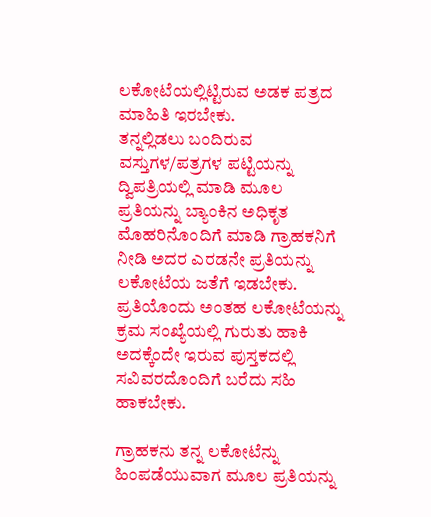ಲಕೋಟೆಯಲ್ಲಿಟ್ಟಿರುವ ಅಡಕ ಪತ್ರದ ಮಾಹಿತಿ ಇರಬೇಕು.
ತನ್ನಲ್ಲಿಡಲು ಬಂದಿರುವ ವಸ್ತುಗಳ/ಪತ್ರಗಳ ಪಟ್ಟಿಯನ್ನು ದ್ವಿಪತ್ರಿಯಲ್ಲಿ ಮಾಡಿ ಮೂಲ ಪ್ರತಿಯನ್ನು ಬ್ಯಾಂಕಿನ ಅಧಿಕೃತ ಮೊಹರಿನೊಂದಿಗೆ ಮಾಡಿ ಗ್ರಾಹಕನಿಗೆ ನೀಡಿ ಅದರ ಎರಡನೇ ಪ್ರತಿಯನ್ನು ಲಕೋಟೆಯ ಜತೆಗೆ ಇಡಬೇಕು.
ಪ್ರತಿಯೊಂದು ಅಂತಹ ಲಕೋಟೆಯನ್ನು ಕ್ರಮ ಸಂಖ್ಯೆಯಲ್ಲಿ ಗುರುತು ಹಾಕಿ ಅದಕ್ಕೆಂದೇ ಇರುವ ಪುಸ್ತಕದಲ್ಲಿ ಸವಿವರದೊಂದಿಗೆ ಬರೆದು ಸಹಿ ಹಾಕಬೇಕು.

ಗ್ರಾಹಕನು ತನ್ನ ಲಕೋಟೆನ್ನು ಹಿಂಪಡೆಯುವಾಗ ಮೂಲ ಪ್ರತಿಯನ್ನು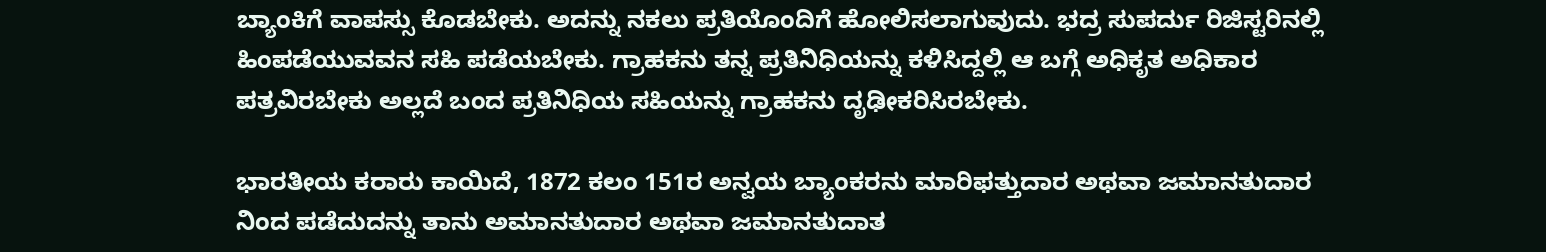ಬ್ಯಾಂಕಿಗೆ ವಾಪಸ್ಸು ಕೊಡಬೇಕು. ಅದನ್ನು ನಕಲು ಪ್ರತಿಯೊಂದಿಗೆ ಹೋಲಿಸಲಾಗುವುದು. ಭದ್ರ ಸುಪರ್ದು ರಿಜಿಸ್ಟರಿನಲ್ಲಿ ಹಿಂಪಡೆಯುವವನ ಸಹಿ ಪಡೆಯಬೇಕು. ಗ್ರಾಹಕನು ತನ್ನ ಪ್ರತಿನಿಧಿಯನ್ನು ಕಳಿಸಿದ್ದಲ್ಲಿ ಆ ಬಗ್ಗೆ ಅಧಿಕೃತ ಅಧಿಕಾರ ಪತ್ರವಿರಬೇಕು ಅಲ್ಲದೆ ಬಂದ ಪ್ರತಿನಿಧಿಯ ಸಹಿಯನ್ನು ಗ್ರಾಹಕನು ದೃಢೀಕರಿಸಿರಬೇಕು.

ಭಾರತೀಯ ಕರಾರು ಕಾಯಿದೆ, 1872 ಕಲಂ 151ರ ಅನ್ವಯ ಬ್ಯಾಂಕರನು ಮಾರಿಫತ್ತುದಾರ ಅಥವಾ ಜಮಾನತುದಾರ ನಿಂದ ಪಡೆದುದನ್ನು ತಾನು ಅಮಾನತುದಾರ ಅಥವಾ ಜಮಾನತುದಾತ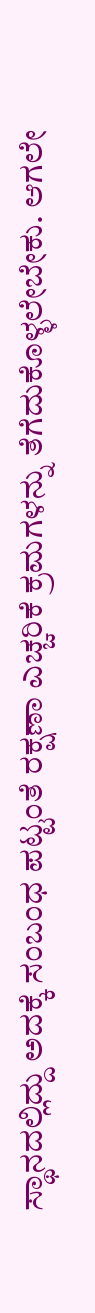ಸ್ಥಾನದಲ್ಲಿದ್ದು ಅದಕ್ಕೆ ಸಂಬಂಧ ಪಟ್ಟಂತೆ ರಕ್ಷಣಾ ಎಚ್ಚರಿಕೆ ಕ್ರಮಗಳನ್ನು ತೆಗೆದುಕೊಳ್ಳಲೇಬೇಕು. ಆಗಲೇ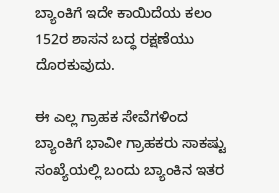ಬ್ಯಾಂಕಿಗೆ ಇದೇ ಕಾಯಿದೆಯ ಕಲಂ 152ರ ಶಾಸನ ಬದ್ಧ ರಕ್ಷಣೆಯು ದೊರಕುವುದು.

ಈ ಎಲ್ಲ ಗ್ರಾಹಕ ಸೇವೆಗಳಿಂದ ಬ್ಯಾಂಕಿಗೆ ಭಾವೀ ಗ್ರಾಹಕರು ಸಾಕಷ್ಟು ಸಂಖ್ಯೆಯಲ್ಲಿ ಬಂದು ಬ್ಯಾಂಕಿನ ಇತರ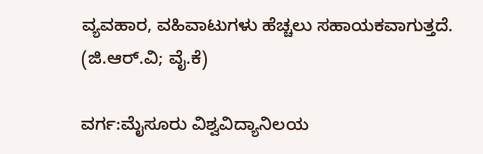ವ್ಯವಹಾರ, ವಹಿವಾಟುಗಳು ಹೆಚ್ಚಲು ಸಹಾಯಕವಾಗುತ್ತದೆ.
(ಜಿ.ಆರ್.ವಿ; ವೈ.ಕೆ)

ವರ್ಗ:ಮೈಸೂರು ವಿಶ್ವವಿದ್ಯಾನಿಲಯ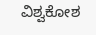ವಿಶ್ವಕೋಶ